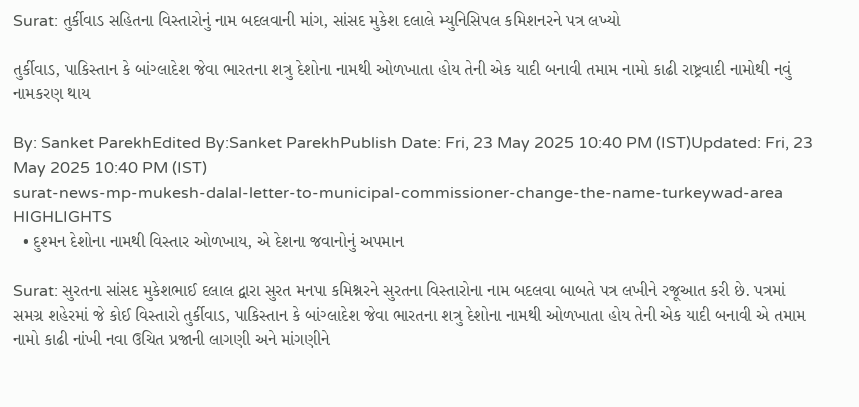Surat: તુર્કીવાડ સહિતના વિસ્તારોનું નામ બદલવાની માંગ, સાંસદ મુકેશ દલાલે મ્યુનિસિપલ કમિશનરને પત્ર લખ્યો

તુર્કીવાડ, પાકિસ્તાન કે બાંગ્લાદેશ જેવા ભારતના શત્રુ દેશોના નામથી ઓળખાતા હોય તેની એક યાદી બનાવી તમામ નામો કાઢી રાષ્ટ્રવાદી નામોથી નવું નામકરણ થાય

By: Sanket ParekhEdited By:Sanket ParekhPublish Date: Fri, 23 May 2025 10:40 PM (IST)Updated: Fri, 23 May 2025 10:40 PM (IST)
surat-news-mp-mukesh-dalal-letter-to-municipal-commissioner-change-the-name-turkeywad-area
HIGHLIGHTS
  • દુશ્મન દેશોના નામથી વિસ્તાર ઓળખાય, એ દેશના જવાનોનું અપમાન

Surat: સુરતના સાંસદ મુકેશભાઈ દલાલ દ્વારા સુરત મનપા કમિશ્નરને સુરતના વિસ્તારોના નામ બદલવા બાબતે પત્ર લખીને રજૂઆત કરી છે. પત્રમાં સમગ્ર શહેરમાં જે કોઈ વિસ્તારો તુર્કીવાડ, પાકિસ્તાન કે બાંગ્લાદેશ જેવા ભારતના શત્રુ દેશોના નામથી ઓળખાતા હોય તેની એક યાદી બનાવી એ તમામ નામો કાઢી નાંખી નવા ઉચિત પ્રજાની લાગણી અને માંગણીને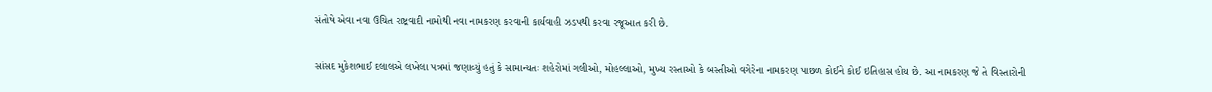સંતોષે એવા નવા ઉચિત રાષ્ટ્રવાદી નામોથી નવા નામકરણ કરવાની કાર્યવાહી ઝડપથી કરવા રજૂઆત કરી છે.

સાંસદ મુકેશભાઈ દલાલએ લખેલા પત્રમાં જણાવ્યું હતું કે સામાન્યતઃ શહેરોમાં ગલીઓ, મોહલ્લાઓ, મુખ્ય રસ્તાઓ કે બસ્તીઓ વગેરેના નામકરણ પાછળ કોઈને કોઈ ઇતિહાસ હોય છે. આ નામકરણ જે તે વિસ્તારોની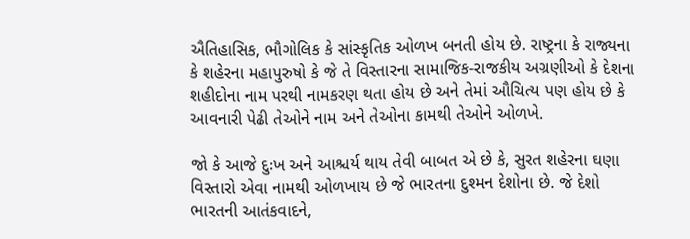ઐતિહાસિક, ભૌગોલિક કે સાંસ્કૃતિક ઓળખ બનતી હોય છે. રાષ્ટ્રના કે રાજ્યના કે શહેરના મહાપુરુષો કે જે તે વિસ્તારના સામાજિક-રાજકીય અગ્રણીઓ કે દેશના શહીદોના નામ પરથી નામકરણ થતા હોય છે અને તેમાં ઔચિત્ય પણ હોય છે કે આવનારી પેઢી તેઓને નામ અને તેઓના કામથી તેઓને ઓળખે.

જો કે આજે દુઃખ અને આશ્ચર્ય થાય તેવી બાબત એ છે કે, સુરત શહેરના ઘણા વિસ્તારો એવા નામથી ઓળખાય છે જે ભારતના દુશ્મન દેશોના છે. જે દેશો ભારતની આતંકવાદને,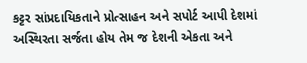કટ્ટર સાંપ્રદાયિકતાને પ્રોત્સાહન અને સપોર્ટ આપી દેશમાં અસ્થિરતા સર્જતા હોય તેમ જ દેશની એકતા અને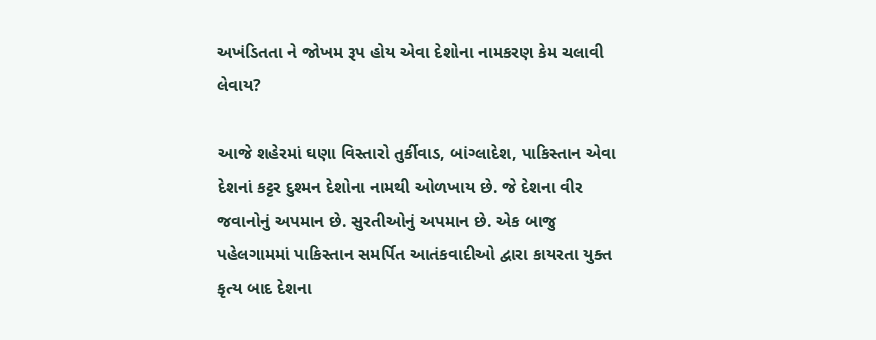અખંડિતતા ને જોખમ રૂપ હોય એવા દેશોના નામકરણ કેમ ચલાવી લેવાય?

આજે શહેરમાં ઘણા વિસ્તારો તુર્કીવાડ, બાંગ્લાદેશ, પાકિસ્તાન એવા દેશનાં કટ્ટર દુશ્મન દેશોના નામથી ઓળખાય છે. જે દેશના વીર જવાનોનું અપમાન છે. સુરતીઓનું અપમાન છે. એક બાજુ પહેલગામમાં પાકિસ્તાન સમર્પિત આતંકવાદીઓ દ્વારા કાયરતા યુક્ત કૃત્ય બાદ દેશના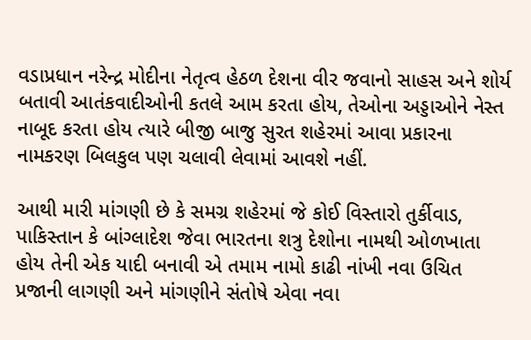વડાપ્રધાન નરેન્દ્ર મોદીના નેતૃત્વ હેઠળ દેશના વીર જવાનો સાહસ અને શોર્ય બતાવી આતંકવાદીઓની કતલે આમ કરતા હોય, તેઓના અડ્ડાઓને નેસ્ત નાબૂદ કરતા હોય ત્યારે બીજી બાજુ સુરત શહેરમાં આવા પ્રકારના નામકરણ બિલકુલ પણ ચલાવી લેવામાં આવશે નહીં.

આથી મારી માંગણી છે કે સમગ્ર શહેરમાં જે કોઈ વિસ્તારો તુર્કીવાડ, પાકિસ્તાન કે બાંગ્લાદેશ જેવા ભારતના શત્રુ દેશોના નામથી ઓળખાતા હોય તેની એક યાદી બનાવી એ તમામ નામો કાઢી નાંખી નવા ઉચિત પ્રજાની લાગણી અને માંગણીને સંતોષે એવા નવા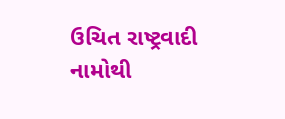ઉચિત રાષ્ટ્રવાદી નામોથી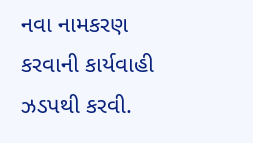નવા નામકરણ કરવાની કાર્યવાહી ઝડપથી કરવી.